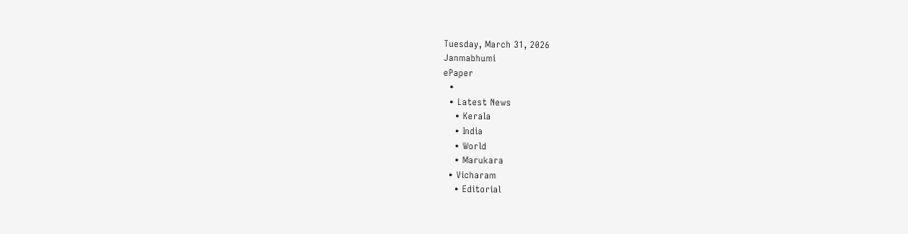Tuesday, March 31, 2026
Janmabhumi
ePaper
  •
  • Latest News
    • Kerala
    • India
    • World
    • Marukara
  • Vicharam
    • Editorial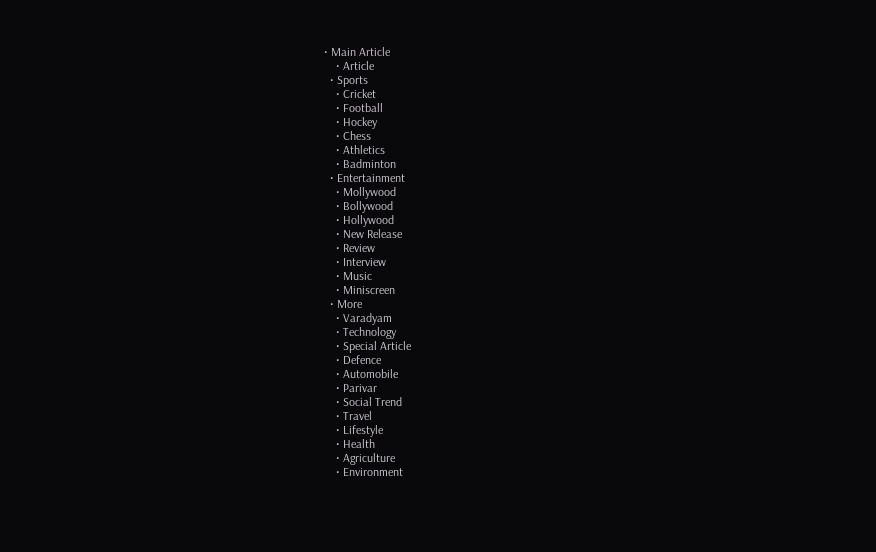• Main Article
    • Article
  • Sports
    • Cricket
    • Football
    • Hockey
    • Chess
    • Athletics
    • Badminton
  • Entertainment
    • Mollywood
    • Bollywood
    • Hollywood
    • New Release
    • Review
    • Interview
    • Music
    • Miniscreen
  • More
    • Varadyam
    • Technology
    • Special Article
    • Defence
    • Automobile
    • Parivar
    • Social Trend
    • Travel
    • Lifestyle
    • Health
    • Agriculture
    • Environment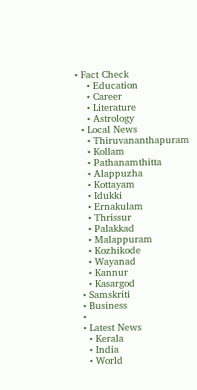• Fact Check
    • Education
    • Career
    • Literature
    • Astrology
  • Local News
    • Thiruvananthapuram
    • Kollam
    • Pathanamthitta
    • Alappuzha
    • Kottayam
    • Idukki
    • Ernakulam
    • Thrissur
    • Palakkad
    • Malappuram
    • Kozhikode
    • Wayanad
    • Kannur
    • Kasargod
  • Samskriti
  • Business
  •
  • Latest News
    • Kerala
    • India
    • World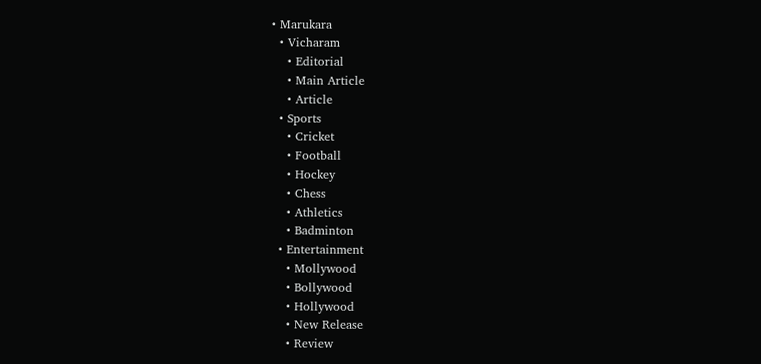• Marukara
  • Vicharam
    • Editorial
    • Main Article
    • Article
  • Sports
    • Cricket
    • Football
    • Hockey
    • Chess
    • Athletics
    • Badminton
  • Entertainment
    • Mollywood
    • Bollywood
    • Hollywood
    • New Release
    • Review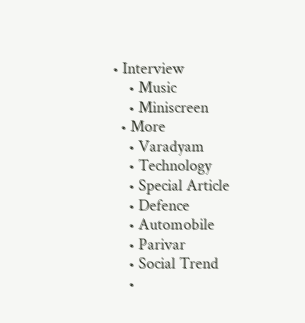• Interview
    • Music
    • Miniscreen
  • More
    • Varadyam
    • Technology
    • Special Article
    • Defence
    • Automobile
    • Parivar
    • Social Trend
    •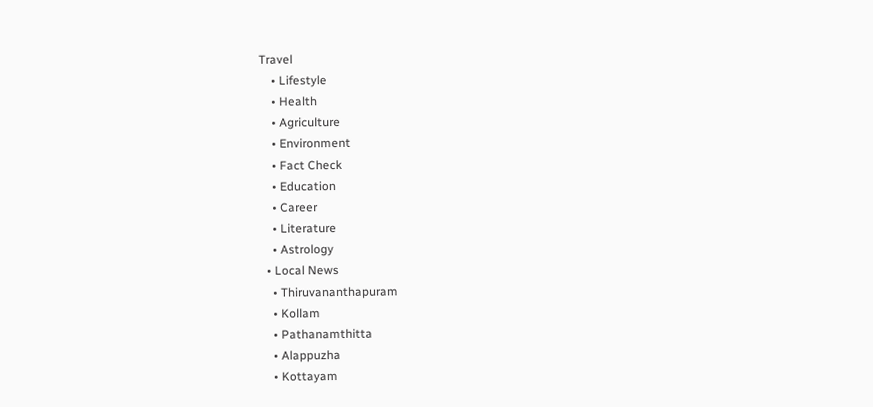Travel
    • Lifestyle
    • Health
    • Agriculture
    • Environment
    • Fact Check
    • Education
    • Career
    • Literature
    • Astrology
  • Local News
    • Thiruvananthapuram
    • Kollam
    • Pathanamthitta
    • Alappuzha
    • Kottayam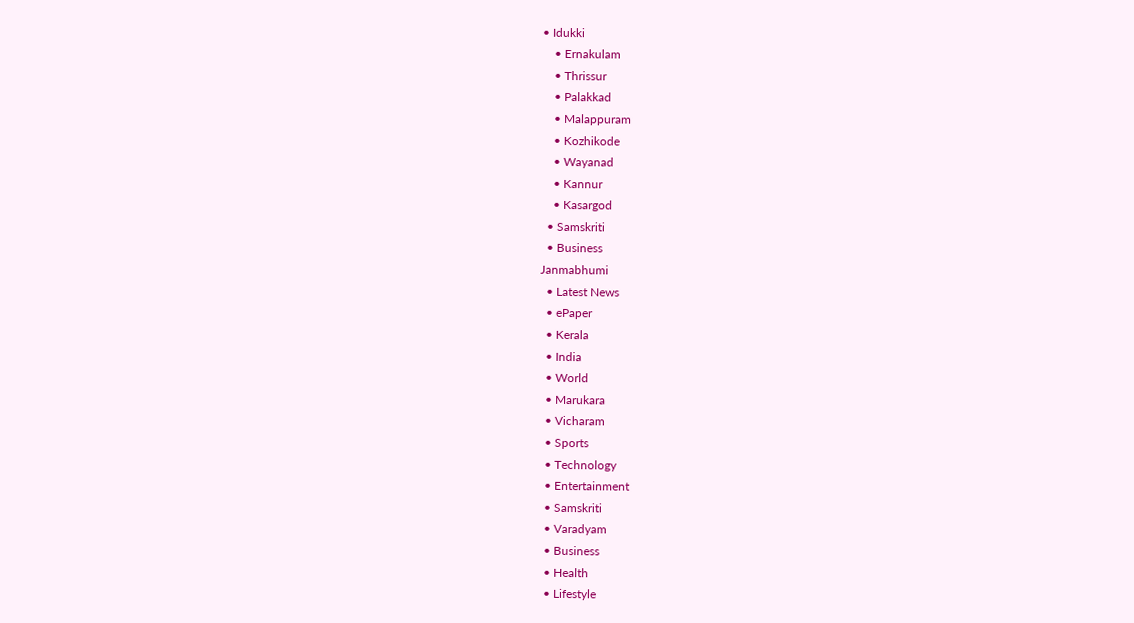• Idukki
    • Ernakulam
    • Thrissur
    • Palakkad
    • Malappuram
    • Kozhikode
    • Wayanad
    • Kannur
    • Kasargod
  • Samskriti
  • Business
Janmabhumi
  • Latest News
  • ePaper
  • Kerala
  • India
  • World
  • Marukara
  • Vicharam
  • Sports
  • Technology
  • Entertainment
  • Samskriti
  • Varadyam
  • Business
  • Health
  • Lifestyle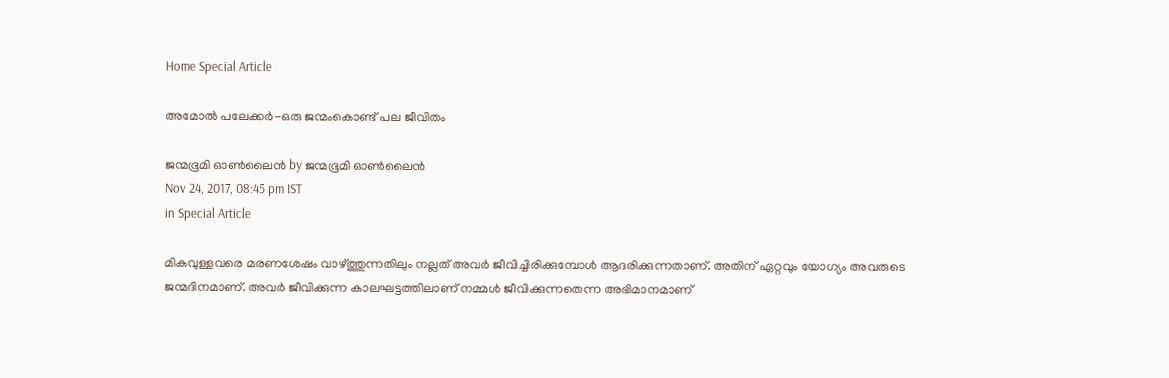Home Special Article

അമോല്‍ പലേക്കര്‍-ഒരു ജന്മംകൊണ്ട് പല ജീവിതം

ജന്മഭൂമി ഓണ്‍ലൈന്‍ by ജന്മഭൂമി ഓണ്‍ലൈന്‍
Nov 24, 2017, 08:45 pm IST
in Special Article

മികവുള്ളവരെ മരണശേഷം വാഴ്‌ത്തുന്നതിലും നല്ലത് അവര്‍ ജീവിച്ചിരിക്കുമ്പോള്‍ ആദരിക്കുന്നതാണ്. അതിന് ഏറ്റവും യോഗ്യം അവരുടെ ജന്മദിനമാണ്. അവര്‍ ജീവിക്കുന്ന കാലഘട്ടത്തിലാണ് നമ്മള്‍ ജീവിക്കുന്നതെന്ന അഭിമാനമാണ്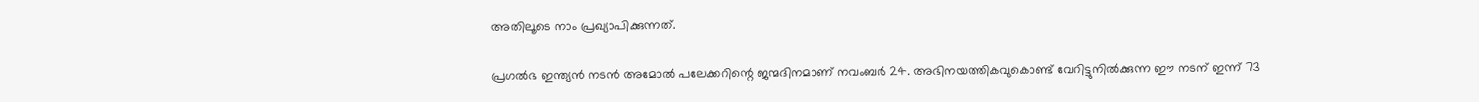അതിലൂടെ നാം പ്രഖ്യാപിക്കുന്നത്.

പ്രഗല്‍ഭ ഇന്ത്യന്‍ നടന്‍ അമോല്‍ പലേക്കറിന്റെ ജന്മദിനമാണ് നവംബര്‍ 24. അഭിനയത്തികവുകൊണ്ട് വേറിട്ടുനില്‍ക്കുന്ന ഈ നടന് ഇന്ന് 73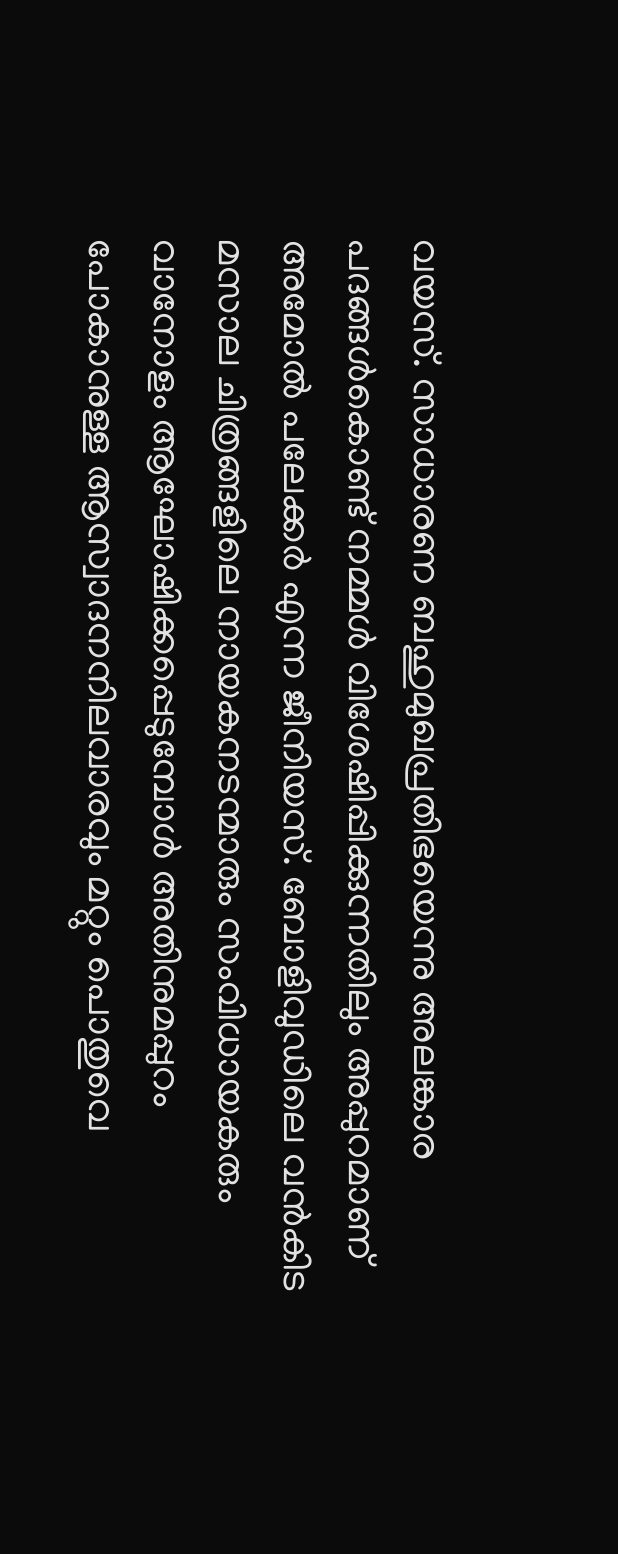വയസ്. സാധാരണ ബഹുമുഖപ്രതിഭയെന്നു അലങ്കാര പദങ്ങള്‍കൊണ്ട് നമ്മള്‍ വിശേഷിപ്പിക്കുന്നതിലും അപ്പുറമാണ് അമോല്‍ പലേക്കര്‍ എന്ന ജീനിയസ്. ബോളിവുഡിലെ വന്‍കിട മസാല ചിത്രങ്ങളിലെ നായകനടന്മാരും സംവിധായകരും വാനോളം ആഘോഷിക്കപ്പെടുമ്പോള്‍ അതിനുമപ്പുറം പോകാനുള്ള ആസ്വാദനനിലവാരവും മറ്റും പൊതുവെ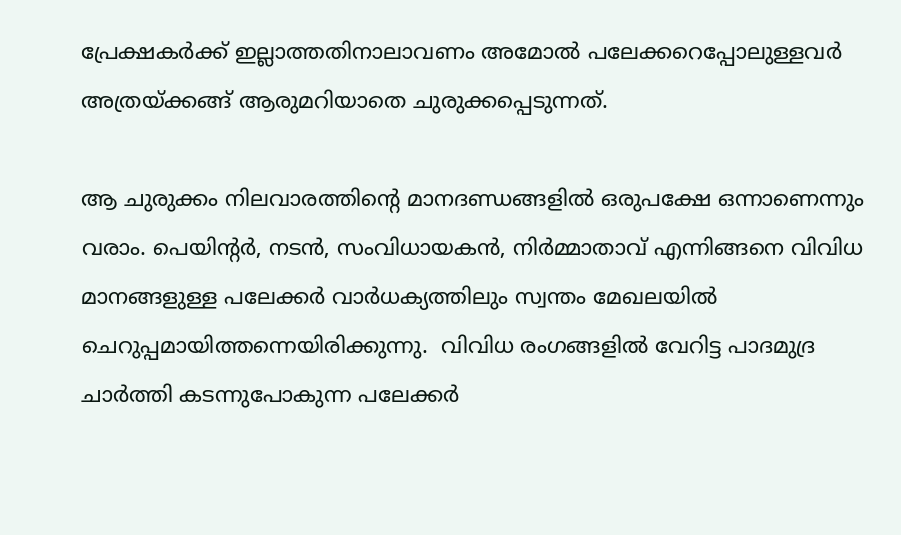പ്രേക്ഷകര്‍ക്ക് ഇല്ലാത്തതിനാലാവണം അമോല്‍ പലേക്കറെപ്പോലുള്ളവര്‍ അത്രയ്‌ക്കങ്ങ് ആരുമറിയാതെ ചുരുക്കപ്പെടുന്നത്.

ആ ചുരുക്കം നിലവാരത്തിന്റെ മാനദണ്ഡങ്ങളില്‍ ഒരുപക്ഷേ ഒന്നാണെന്നും വരാം. പെയിന്റര്‍, നടന്‍, സംവിധായകന്‍, നിര്‍മ്മാതാവ് എന്നിങ്ങനെ വിവിധ മാനങ്ങളുള്ള പലേക്കര്‍ വാര്‍ധക്യത്തിലും സ്വന്തം മേഖലയില്‍ ചെറുപ്പമായിത്തന്നെയിരിക്കുന്നു.  വിവിധ രംഗങ്ങളില്‍ വേറിട്ട പാദമുദ്ര ചാര്‍ത്തി കടന്നുപോകുന്ന പലേക്കര്‍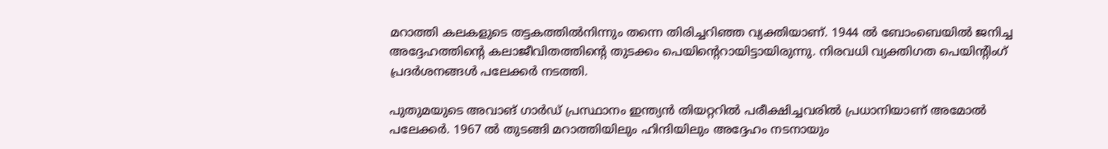മറാത്തി കലകളുടെ തട്ടകത്തില്‍നിന്നും തന്നെ തിരിച്ചറിഞ്ഞ വ്യക്തിയാണ്. 1944 ല്‍ ബോംബെയില്‍ ജനിച്ച അദ്ദേഹത്തിന്റെ കലാജീവിതത്തിന്റെ തുടക്കം പെയിന്റെറായിട്ടായിരുന്നു. നിരവധി വ്യക്തിഗത പെയിന്റിംഗ് പ്രദര്‍ശനങ്ങള്‍ പലേക്കര്‍ നടത്തി.

പുതുമയുടെ അവാങ് ഗാര്‍ഡ് പ്രസ്ഥാനം ഇന്ത്യന്‍ തിയറ്ററില്‍ പരീക്ഷിച്ചവരില്‍ പ്രധാനിയാണ് അമോല്‍ പലേക്കര്‍. 1967 ല്‍ തുടങ്ങി മറാത്തിയിലും ഹിന്ദിയിലും അദ്ദേഹം നടനായും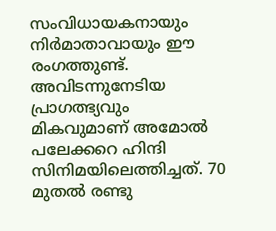സംവിധായകനായും നിര്‍മാതാവായും ഈ രംഗത്തുണ്ട്. അവിടന്നുനേടിയ പ്രാഗത്ഭ്യവും മികവുമാണ് അമോല്‍ പലേക്കറെ ഹിന്ദി സിനിമയിലെത്തിച്ചത്. 70 മുതല്‍ രണ്ടു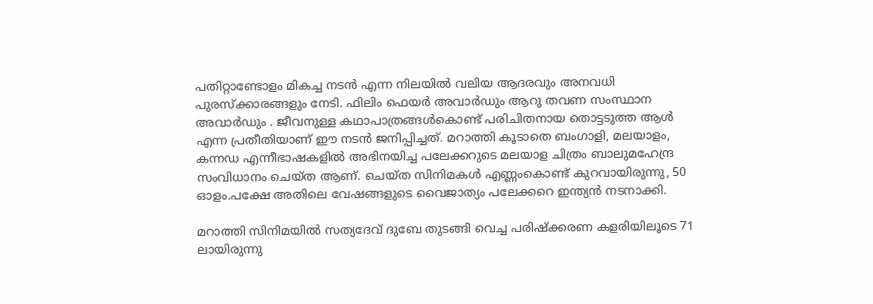പതിറ്റാണ്ടോളം മികച്ച നടന്‍ എന്ന നിലയില്‍ വലിയ ആദരവും അനവധി പുരസ്‌ക്കാരങ്ങളും നേടി. ഫിലിം ഫെയര്‍ അവാര്‍ഡും ആറു തവണ സംസ്ഥാന അവാര്‍ഡും . ജീവനുള്ള കഥാപാത്രങ്ങള്‍കൊണ്ട് പരിചിതനായ തൊട്ടടുത്ത ആള്‍ എന്ന പ്രതീതിയാണ് ഈ നടന്‍ ജനിപ്പിച്ചത്. മറാത്തി കൂടാതെ ബംഗാളി, മലയാളം,  കന്നഡ എന്നീഭാഷകളില്‍ അഭിനയിച്ച പലേക്കറുടെ മലയാള ചിത്രം ബാലുമഹേന്ദ്ര സംവിധാനം ചെയ്ത ആണ്. ചെയ്ത സിനിമകള്‍ എണ്ണംകൊണ്ട് കുറവായിരുന്നു, 50 ഓളം.പക്ഷേ അതിലെ വേഷങ്ങളുടെ വൈജാത്യം പലേക്കറെ ഇന്ത്യന്‍ നടനാക്കി.

മറാത്തി സിനിമയില്‍ സത്യദേവ് ദുബേ തുടങ്ങി വെച്ച പരിഷ്‌ക്കരണ കളരിയിലൂടെ 71 ലായിരുന്നു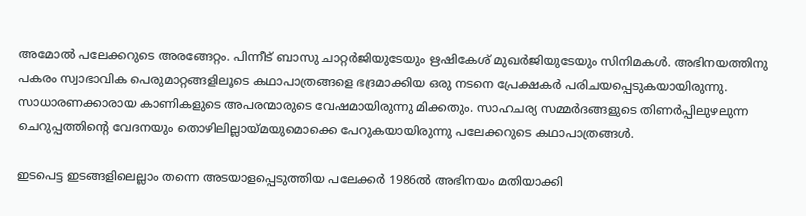അമോല്‍ പലേക്കറുടെ അരങ്ങേറ്റം. പിന്നീട് ബാസു ചാറ്റര്‍ജിയുടേയും ഋഷികേശ് മുഖര്‍ജിയുടേയും സിനിമകള്‍. അഭിനയത്തിനു പകരം സ്വാഭാവിക പെരുമാറ്റങ്ങളിലൂടെ കഥാപാത്രങ്ങളെ ഭദ്രമാക്കിയ ഒരു നടനെ പ്രേക്ഷകര്‍ പരിചയപ്പെടുകയായിരുന്നു. സാധാരണക്കാരായ കാണികളുടെ അപരന്മാരുടെ വേഷമായിരുന്നു മിക്കതും. സാഹചര്യ സമ്മര്‍ദങ്ങളുടെ തിണര്‍പ്പിലുഴലുന്ന ചെറുപ്പത്തിന്റെ വേദനയും തൊഴിലില്ലായ്‌മയുമൊക്കെ പേറുകയായിരുന്നു പലേക്കറുടെ കഥാപാത്രങ്ങള്‍.

ഇടപെട്ട ഇടങ്ങളിലെല്ലാം തന്നെ അടയാളപ്പെടുത്തിയ പലേക്കര്‍ 1986ല്‍ അഭിനയം മതിയാക്കി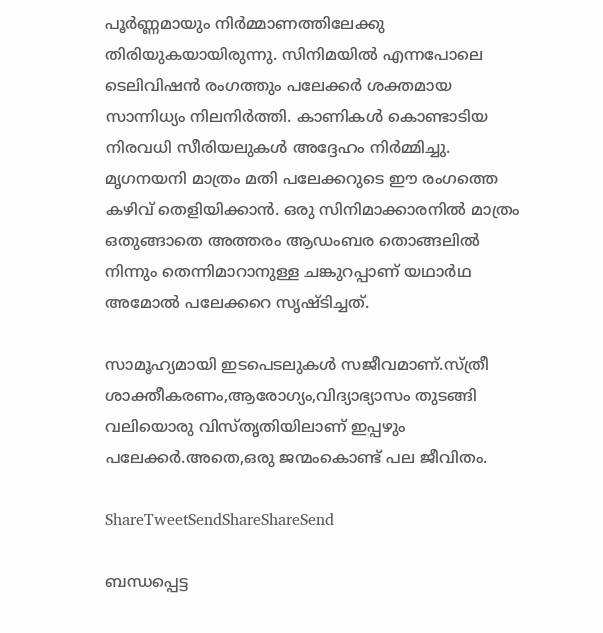പൂര്‍ണ്ണമായും നിര്‍മ്മാണത്തിലേക്കു തിരിയുകയായിരുന്നു. സിനിമയില്‍ എന്നപോലെ ടെലിവിഷന്‍ രംഗത്തും പലേക്കര്‍ ശക്തമായ സാന്നിധ്യം നിലനിര്‍ത്തി. കാണികള്‍ കൊണ്ടാടിയ നിരവധി സീരിയലുകള്‍ അദ്ദേഹം നിര്‍മ്മിച്ചു. മൃഗനയനി മാത്രം മതി പലേക്കറുടെ ഈ രംഗത്തെ കഴിവ് തെളിയിക്കാന്‍. ഒരു സിനിമാക്കാരനില്‍ മാത്രം ഒതുങ്ങാതെ അത്തരം ആഡംബര തൊങ്ങലില്‍ നിന്നും തെന്നിമാറാനുള്ള ചങ്കുറപ്പാണ് യഥാര്‍ഥ അമോല്‍ പലേക്കറെ സൃഷ്ടിച്ചത്.

സാമൂഹ്യമായി ഇടപെടലുകള്‍ സജീവമാണ്.സ്ത്രീ ശാക്തീകരണം,ആരോഗ്യം,വിദ്യാഭ്യാസം തുടങ്ങി വലിയൊരു വിസ്തൃതിയിലാണ് ഇപ്പഴും പലേക്കര്‍.അതെ,ഒരു ജന്മംകൊണ്ട് പല ജീവിതം.

ShareTweetSendShareShareSend

ബന്ധപ്പെട്ട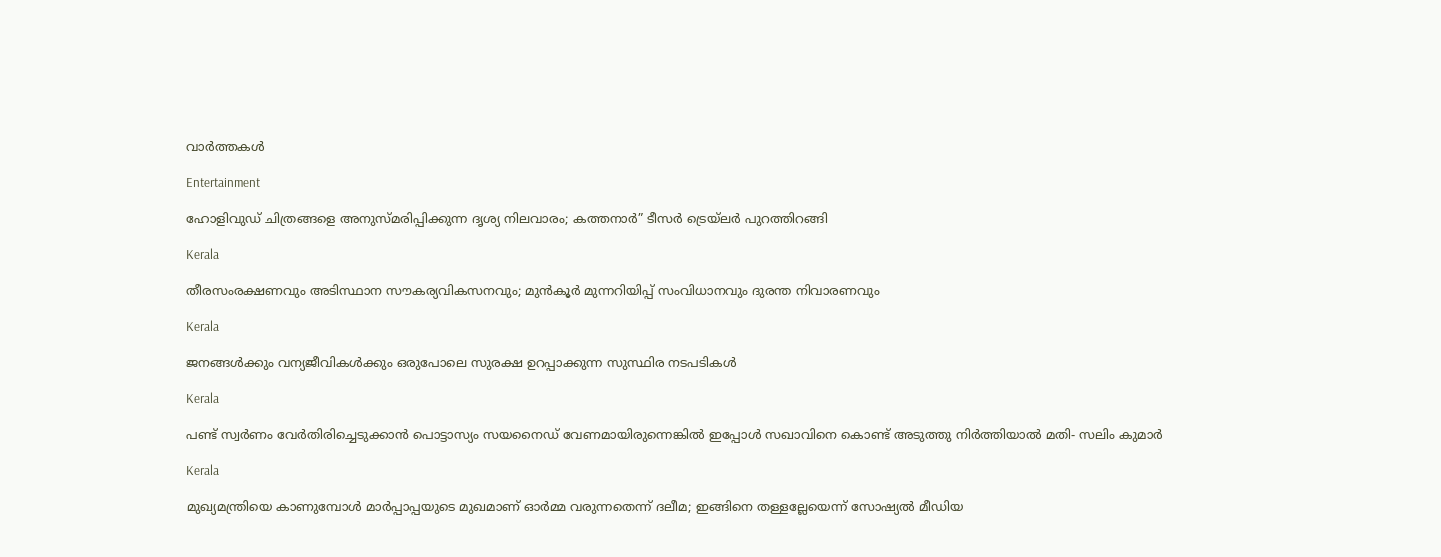വാര്‍ത്തകള്‍

Entertainment

ഹോളിവുഡ് ചിത്രങ്ങളെ അനുസ്മരിപ്പിക്കുന്ന ദൃശ്യ നിലവാരം; കത്തനാർ” ടീസർ ട്രെയ്‌ലർ പുറത്തിറങ്ങി

Kerala

തീരസംരക്ഷണവും അടിസ്ഥാന സൗകര്യവികസനവും; മുന്‍കൂര്‍ മുന്നറിയിപ്പ് സംവിധാനവും ദുരന്ത നിവാരണവും

Kerala

ജനങ്ങള്‍ക്കും വന്യജീവികള്‍ക്കും ഒരുപോലെ സുരക്ഷ ഉറപ്പാക്കുന്ന സുസ്ഥിര നടപടികള്‍

Kerala

പണ്ട് സ്വര്‍ണം വേര്‍തിരിച്ചെടുക്കാന്‍ പൊട്ടാസ്യം സയനൈഡ് വേണമായിരുന്നെങ്കില്‍ ഇപ്പോള്‍ സഖാവിനെ കൊണ്ട് അടുത്തു നിര്‍ത്തിയാല്‍ മതി- സലിം കുമാര്‍

Kerala

മുഖ്യമന്ത്രിയെ കാണുമ്പോള്‍ മാര്‍പ്പാപ്പയുടെ മുഖമാണ് ഓര്‍മ്മ വരുന്നതെന്ന് ദലീമ; ഇങ്ങിനെ തള്ളല്ലേയെന്ന് സോഷ്യല്‍ മീഡിയ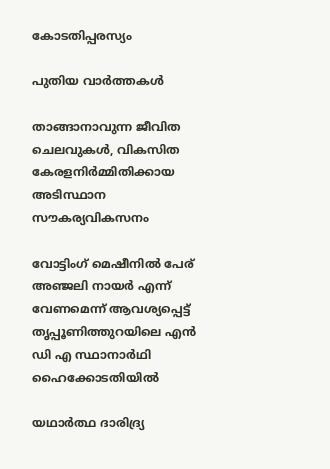കോടതിപ്പരസ്യം

പുതിയ വാര്‍ത്തകള്‍

താങ്ങാനാവുന്ന ജീവിത ചെലവുകള്‍, വികസിത കേരളനിര്‍മ്മിതിക്കായ അടിസ്ഥാന സൗകര്യവികസനം

വോട്ടിംഗ് മെഷീനില്‍ പേര് അഞ്ജലി നായര്‍ എന്ന് വേണമെന്ന് ആവശ്യപ്പെട്ട് തൃപ്പൂണിത്തുറയിലെ എന്‍ ഡി എ സ്ഥാനാര്‍ഥി ഹൈക്കോടതിയില്‍

യഥാര്‍ത്ഥ ദാരിദ്ര്യ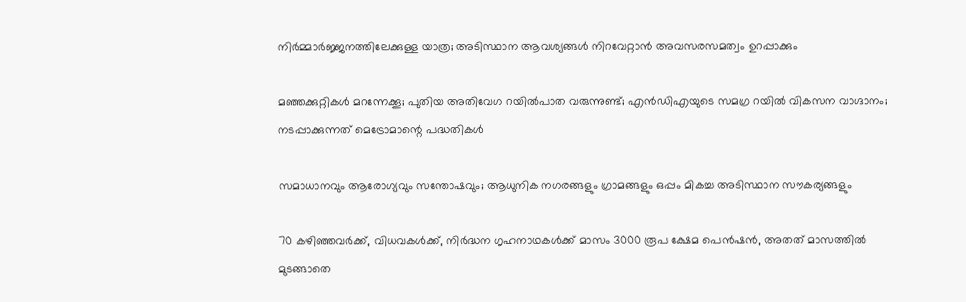നിര്‍മ്മാര്‍ജ്ജനത്തിലേക്കുള്ള യാത്ര; അടിസ്ഥാന ആവശ്യങ്ങള്‍ നിറവേറ്റാന്‍ അവസരസമത്വം ഉറപ്പാക്കും

മഞ്ഞക്കുറ്റികൾ മറന്നേക്കൂ; പുതിയ അതിവേഗ റയിൽപാത വരുന്നുണ്ട്; എൻഡിഎയുടെ സമഗ്ര റയിൽ വികസന വാഗ്ദാനം; നടപ്പാക്കുന്നത് മെട്രോമാന്റെ പദ്ധതികൾ

സമാധാനവും ആരോഗ്യവും സന്തോഷവും; ആധുനിക നഗരങ്ങളും ഗ്രാമങ്ങളും ഒപ്പം മികച്ച അടിസ്ഥാന സൗകര്യങ്ങളും

70 കഴിഞ്ഞവർക്ക്, വിധവകൾക്ക്, നിർദ്ധന ഗൃഹനാഥകൾക്ക് മാസം 3000 രൂപ ക്ഷേമ പെൻഷൻ, അതത് മാസത്തിൽ മുടങ്ങാതെ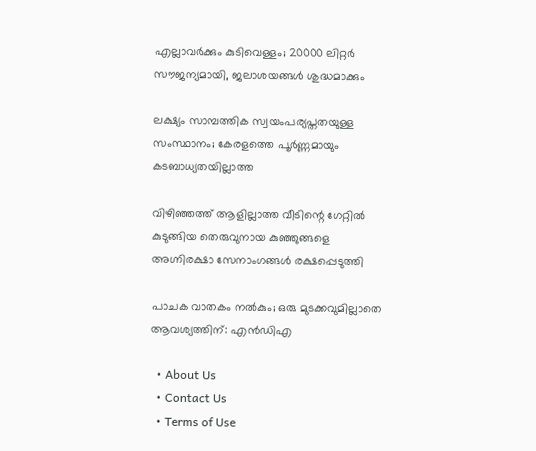എല്ലാവർക്കും കുടിവെള്ളം; 20000 ലിറ്റർ സൗജന്യമായി, ജലാശയങ്ങൾ ശുദ്ധമാക്കും

ലക്ഷ്യം സാമ്പത്തിക സ്വയംപര്യപ്തതയുള്ള സംസ്ഥാനം; കേരളത്തെ പൂര്‍ണ്ണമായും കടബാധ്യതയില്ലാത്ത

വിഴിഞ്ഞത്ത് ആളില്ലാത്ത വീടിന്റെ ഗേറ്റില്‍ കുടുങ്ങിയ തെരുവുനായ കുഞ്ഞുങ്ങളെ അഗ്നിരക്ഷാ സേനാംഗങ്ങള്‍ രക്ഷപ്പെടുത്തി

പാചക വാതകം നൽകും; ഒരു മുടക്കവുമില്ലാതെ ആവശ്യത്തിന്: എൻഡിഎ

  • About Us
  • Contact Us
  • Terms of Use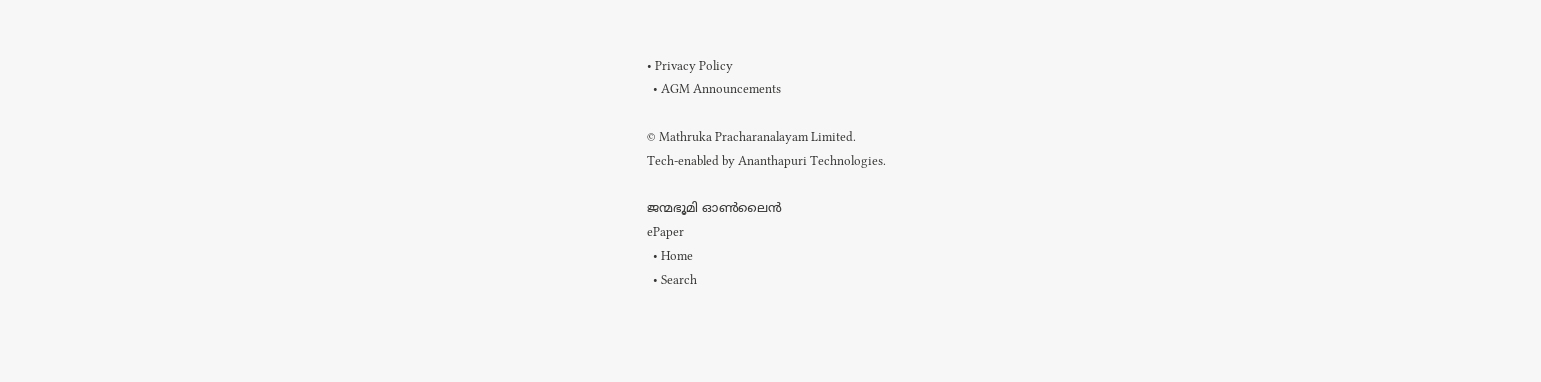• Privacy Policy
  • AGM Announcements

© Mathruka Pracharanalayam Limited.
Tech-enabled by Ananthapuri Technologies.

ജന്മഭൂമി ഓണ്‍ലൈന്‍
ePaper
  • Home
  • Search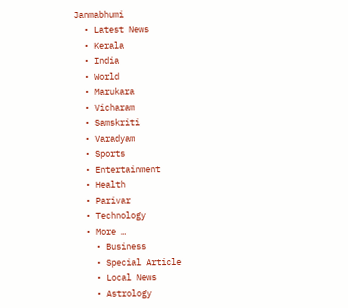Janmabhumi
  • Latest News
  • Kerala
  • India
  • World
  • Marukara
  • Vicharam
  • Samskriti
  • Varadyam
  • Sports
  • Entertainment
  • Health
  • Parivar
  • Technology
  • More …
    • Business
    • Special Article
    • Local News
    • Astrology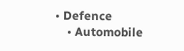• Defence
    • Automobile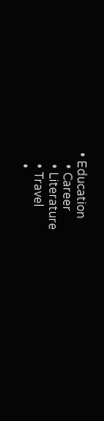• Education
    • Career
    • Literature
    • Travel
    •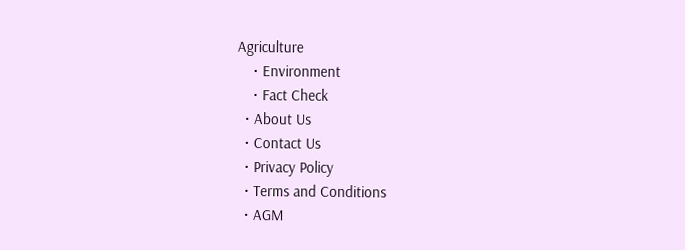Agriculture
    • Environment
    • Fact Check
  • About Us
  • Contact Us
  • Privacy Policy
  • Terms and Conditions
  • AGM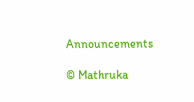Announcements

© Mathruka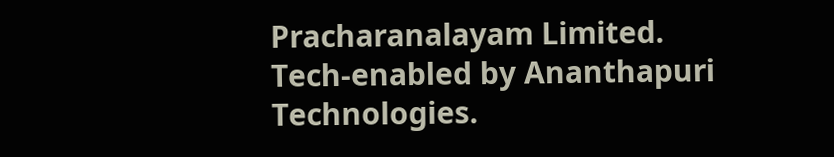Pracharanalayam Limited.
Tech-enabled by Ananthapuri Technologies.